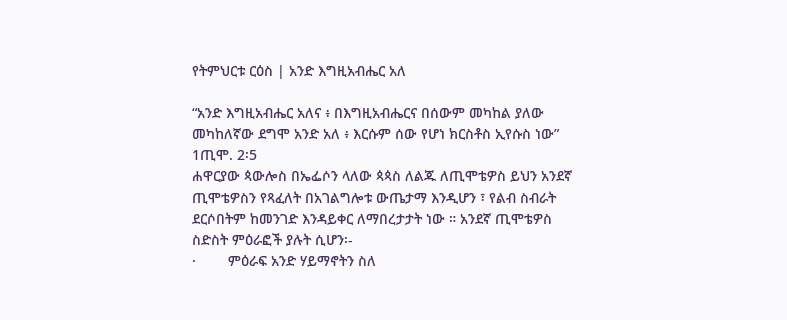የትምህርቱ ርዕስ | አንድ እግዚአብሔር አለ

“አንድ እግዚአብሔር አለና ፥ በእግዚአብሔርና በሰውም መካከል ያለው መካከለኛው ደግሞ አንድ አለ ፥ እርሱም ሰው የሆነ ክርስቶስ ኢየሱስ ነው” 1ጢሞ. 2፡5
ሐዋርያው ጳውሎስ በኤፌሶን ላለው ጳጳስ ለልጁ ለጢሞቴዎስ ይህን አንደኛ ጢሞቴዎስን የጻፈለት በአገልግሎቱ ውጤታማ እንዲሆን ፣ የልብ ስብራት ደርሶበትም ከመንገድ እንዳይቀር ለማበረታታት ነው ። አንደኛ ጢሞቴዎስ ስድስት ምዕራፎች ያሉት ሲሆን፡-
·        ምዕራፍ አንድ ሃይማኖትን ስለ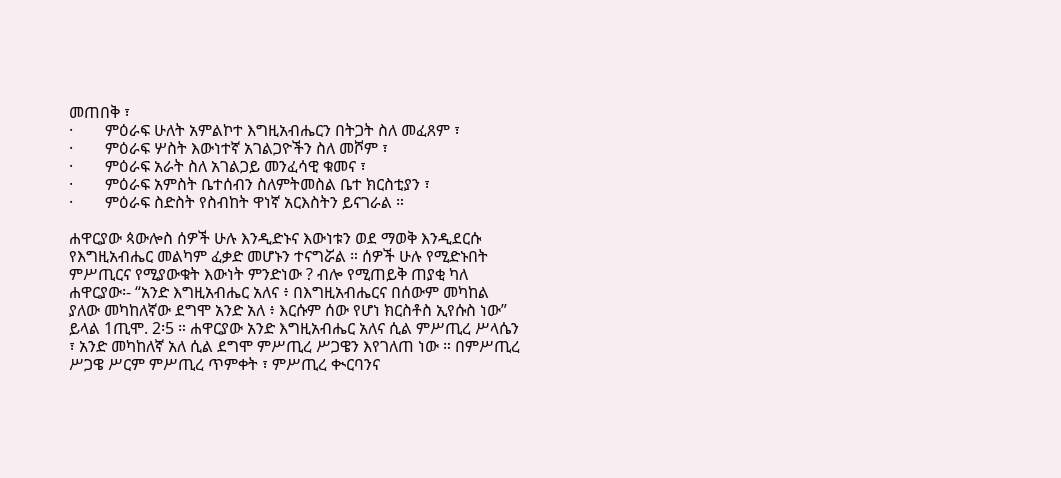መጠበቅ ፣
·        ምዕራፍ ሁለት አምልኮተ እግዚአብሔርን በትጋት ስለ መፈጸም ፣
·        ምዕራፍ ሦስት እውነተኛ አገልጋዮችን ስለ መሾም ፣
·        ምዕራፍ አራት ስለ አገልጋይ መንፈሳዊ ቁመና ፣
·        ምዕራፍ አምስት ቤተሰብን ስለምትመስል ቤተ ክርስቲያን ፣
·        ምዕራፍ ስድስት የስብከት ዋነኛ አርእስትን ይናገራል ።

ሐዋርያው ጳውሎስ ሰዎች ሁሉ እንዲድኑና እውነቱን ወደ ማወቅ እንዲደርሱ የእግዚአብሔር መልካም ፈቃድ መሆኑን ተናግሯል ። ሰዎች ሁሉ የሚድኑበት ምሥጢርና የሚያውቁት እውነት ምንድነው ? ብሎ የሚጠይቅ ጠያቂ ካለ ሐዋርያው፡- “አንድ እግዚአብሔር አለና ፥ በእግዚአብሔርና በሰውም መካከል ያለው መካከለኛው ደግሞ አንድ አለ ፥ እርሱም ሰው የሆነ ክርስቶስ ኢየሱስ ነው” ይላል 1ጢሞ. 2፡5 ። ሐዋርያው አንድ እግዚአብሔር አለና ሲል ምሥጢረ ሥላሴን ፣ አንድ መካከለኛ አለ ሲል ደግሞ ምሥጢረ ሥጋዌን እየገለጠ ነው ። በምሥጢረ ሥጋዌ ሥርም ምሥጢረ ጥምቀት ፣ ምሥጢረ ቊርባንና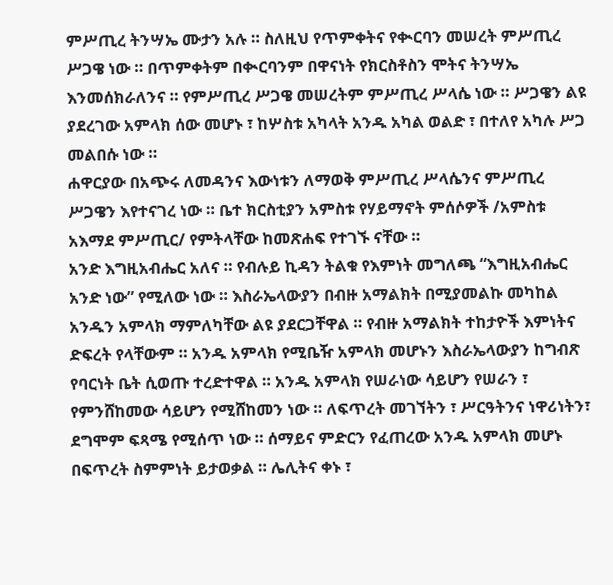ምሥጢረ ትንሣኤ ሙታን አሉ ። ስለዚህ የጥምቀትና የቊርባን መሠረት ምሥጢረ ሥጋዌ ነው ። በጥምቀትም በቊርባንም በዋናነት የክርስቶስን ሞትና ትንሣኤ እንመሰክራለንና ። የምሥጢረ ሥጋዌ መሠረትም ምሥጢረ ሥላሴ ነው ። ሥጋዌን ልዩ ያደረገው አምላክ ሰው መሆኑ ፣ ከሦስቱ አካላት አንዱ አካል ወልድ ፣ በተለየ አካሉ ሥጋ መልበሱ ነው ።
ሐዋርያው በአጭሩ ለመዳንና እውነቱን ለማወቅ ምሥጢረ ሥላሴንና ምሥጢረ ሥጋዌን እየተናገረ ነው ። ቤተ ክርስቲያን አምስቱ የሃይማኖት ምሰሶዎች /አምስቱ አእማደ ምሥጢር/ የምትላቸው ከመጽሐፍ የተገኙ ናቸው ።
አንድ እግዚአብሔር አለና ። የብሉይ ኪዳን ትልቁ የእምነት መግለጫ “እግዚአብሔር አንድ ነው” የሚለው ነው ። እስራኤላውያን በብዙ አማልክት በሚያመልኩ መካከል አንዱን አምላክ ማምለካቸው ልዩ ያደርጋቸዋል ። የብዙ አማልክት ተከታዮች እምነትና ድፍረት የላቸውም ። አንዱ አምላክ የሚቤዥ አምላክ መሆኑን እስራኤላውያን ከግብጽ የባርነት ቤት ሲወጡ ተረድተዋል ። አንዱ አምላክ የሠራነው ሳይሆን የሠራን ፣ የምንሸከመው ሳይሆን የሚሸከመን ነው ። ለፍጥረት መገኘትን ፣ ሥርዓትንና ነዋሪነትን፣ ደግሞም ፍጻሜ የሚሰጥ ነው ። ሰማይና ምድርን የፈጠረው አንዱ አምላክ መሆኑ በፍጥረት ስምምነት ይታወቃል ። ሌሊትና ቀኑ ፣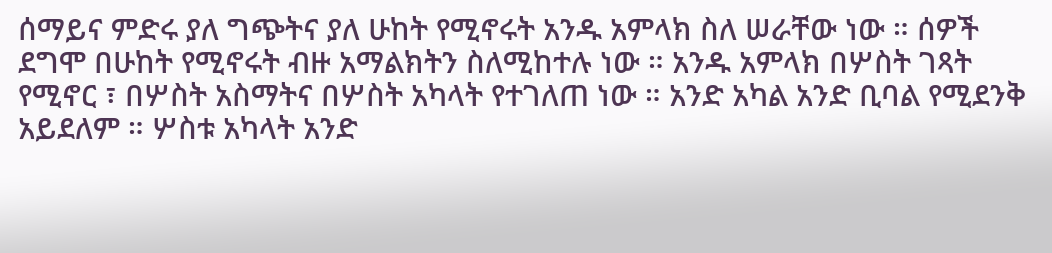ሰማይና ምድሩ ያለ ግጭትና ያለ ሁከት የሚኖሩት አንዱ አምላክ ስለ ሠራቸው ነው ። ሰዎች ደግሞ በሁከት የሚኖሩት ብዙ አማልክትን ስለሚከተሉ ነው ። አንዱ አምላክ በሦስት ገጻት የሚኖር ፣ በሦስት አስማትና በሦስት አካላት የተገለጠ ነው ። አንድ አካል አንድ ቢባል የሚደንቅ አይደለም ። ሦስቱ አካላት አንድ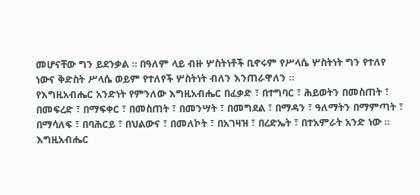መሆናቸው ግን ይደንቃል ። በዓለም ላይ ብዙ ሦስትነቶች ቢኖሩም የሥላሴ ሦስትነት ግን የተለየ ነውና ቅድስት ሥላሴ ወይም የተለየች ሦስትነት ብለን እንጠራዋለን ።
የእግዚአብሔር አንድነት የምንለው እግዚአብሔር በፈቃድ ፣ በተግባር ፣ ሕይወትን በመስጠት ፣ በመፍረድ ፣ በማፍቀር ፣ በመስጠት ፣ በመንሣት ፣ በመግደል ፣ በማዳን ፣ ዓለማትን በማምጣት ፣ በማሳለፍ ፣ በባሕርይ ፣ በህልውና ፣ በመለኮት ፣ በአገዛዝ ፣ በረድኤት ፣ በተአምራት አንድ ነው ።
እግዚአብሔር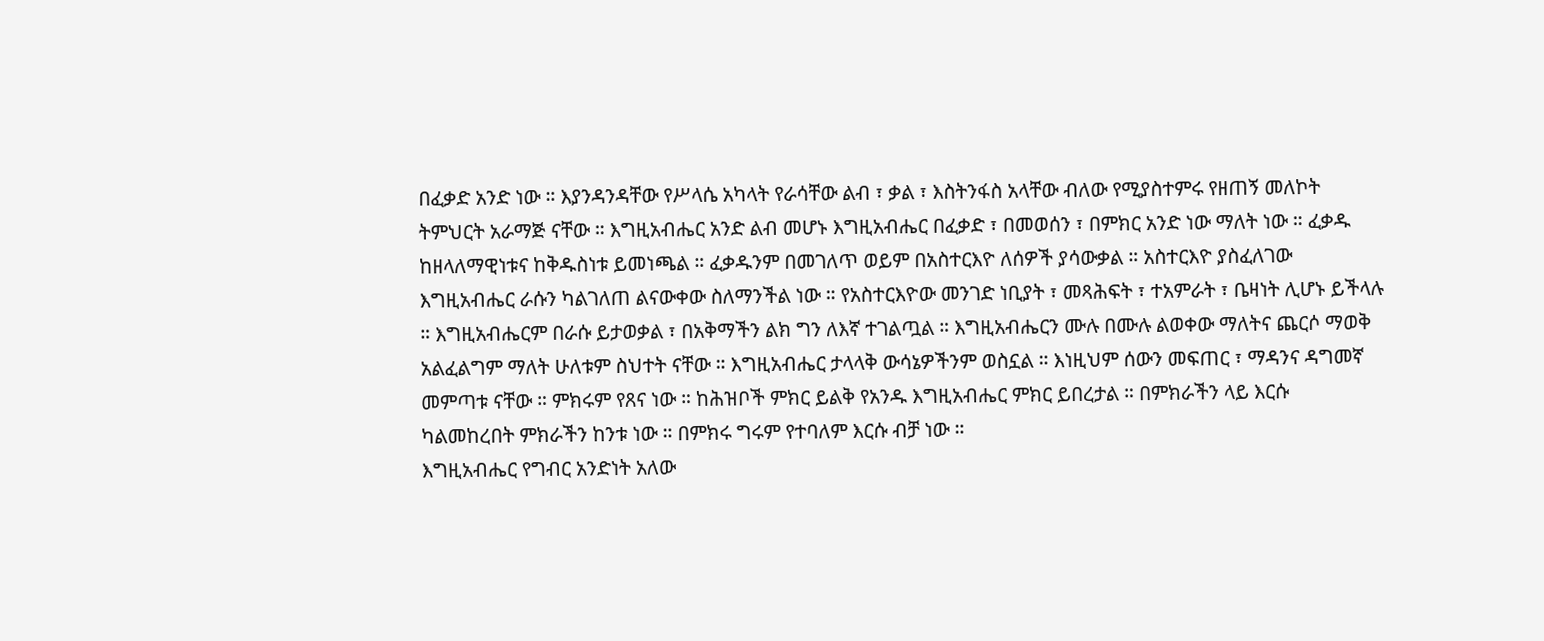በፈቃድ አንድ ነው ። እያንዳንዳቸው የሥላሴ አካላት የራሳቸው ልብ ፣ ቃል ፣ እስትንፋስ አላቸው ብለው የሚያስተምሩ የዘጠኝ መለኮት ትምህርት አራማጅ ናቸው ። እግዚአብሔር አንድ ልብ መሆኑ እግዚአብሔር በፈቃድ ፣ በመወሰን ፣ በምክር አንድ ነው ማለት ነው ። ፈቃዱ ከዘላለማዊነቱና ከቅዱስነቱ ይመነጫል ። ፈቃዱንም በመገለጥ ወይም በአስተርእዮ ለሰዎች ያሳውቃል ። አስተርእዮ ያስፈለገው እግዚአብሔር ራሱን ካልገለጠ ልናውቀው ስለማንችል ነው ። የአስተርእዮው መንገድ ነቢያት ፣ መጻሕፍት ፣ ተአምራት ፣ ቤዛነት ሊሆኑ ይችላሉ ። እግዚአብሔርም በራሱ ይታወቃል ፣ በአቅማችን ልክ ግን ለእኛ ተገልጧል ። እግዚአብሔርን ሙሉ በሙሉ ልወቀው ማለትና ጨርሶ ማወቅ አልፈልግም ማለት ሁለቱም ስህተት ናቸው ። እግዚአብሔር ታላላቅ ውሳኔዎችንም ወስኗል ። እነዚህም ሰውን መፍጠር ፣ ማዳንና ዳግመኛ መምጣቱ ናቸው ። ምክሩም የጸና ነው ። ከሕዝቦች ምክር ይልቅ የአንዱ እግዚአብሔር ምክር ይበረታል ። በምክራችን ላይ እርሱ ካልመከረበት ምክራችን ከንቱ ነው ። በምክሩ ግሩም የተባለም እርሱ ብቻ ነው ።
እግዚአብሔር የግብር አንድነት አለው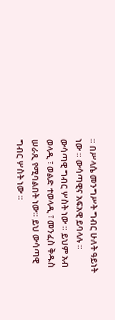። በሥላሴ መንግሥት ግብር ሁለት ዓይነት ነው ። ውሳጣዊና አፍአዊ ይባላሉ ። ውሳጣዊ ግብር ሦስት ነው ። ይህም አብ ወላዲ ፣ ወልድ ተወላዲ ፣ መንፈስ ቅዱስ ሠራጺ የሚባልበት ነው። ይህ ውሳጣዊ ግብር ሦስት ነው ።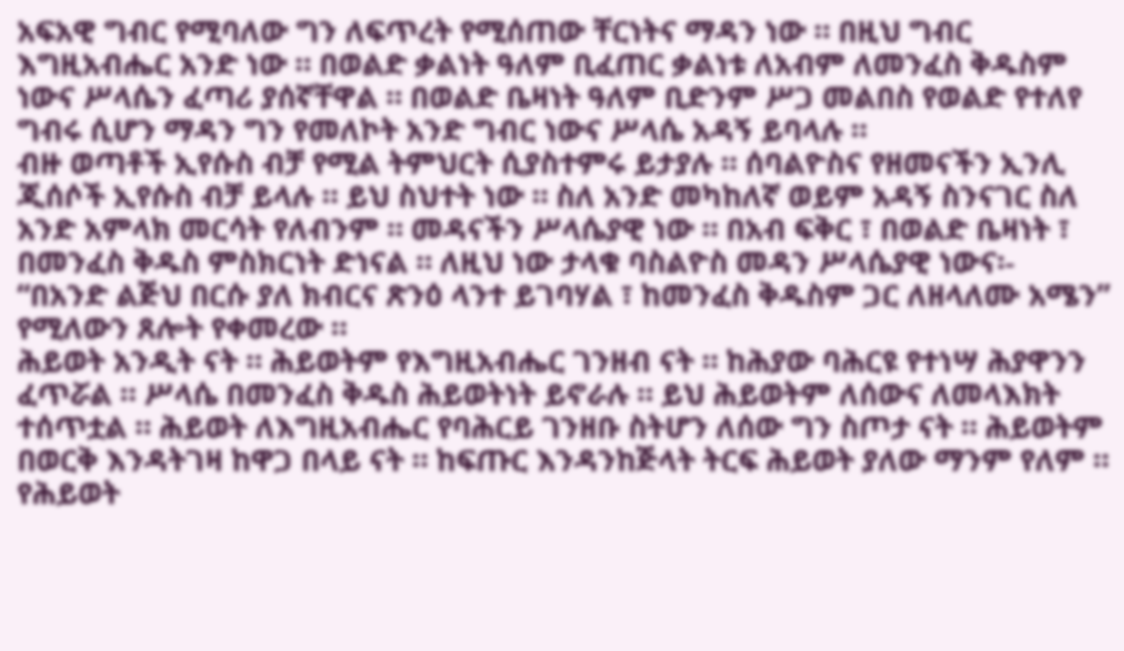አፍአዊ ግብር የሚባለው ግን ለፍጥረት የሚሰጠው ቸርነትና ማዳን ነው ። በዚህ ግብር እግዚአብሔር አንድ ነው ። በወልድ ቃልነት ዓለም ቢፈጠር ቃልነቱ ለአብም ለመንፈስ ቅዱስም ነውና ሥላሴን ፈጣሪ ያሰኛቸዋል ። በወልድ ቤዛነት ዓለም ቢድንም ሥጋ መልበስ የወልድ የተለየ ግብሩ ሲሆን ማዳን ግን የመለኮት አንድ ግብር ነውና ሥላሴ አዳኝ ይባላሉ ።
ብዙ ወጣቶች ኢየሱስ ብቻ የሚል ትምህርት ሲያስተምሩ ይታያሉ ። ሰባልዮስና የዘመናችን ኢንሊ ጂሰሶች ኢየሱስ ብቻ ይላሉ ። ይህ ስህተት ነው ። ስለ አንድ መካከለኛ ወይም አዳኝ ስንናገር ስለ አንድ አምላክ መርሳት የለብንም ። መዳናችን ሥላሴያዊ ነው ። በአብ ፍቅር ፣ በወልድ ቤዛነት ፣ በመንፈስ ቅዱስ ምስክርነት ድነናል ። ለዚህ ነው ታላቁ ባስልዮስ መዳን ሥላሴያዊ ነውና፡- “በአንድ ልጅህ በርሱ ያለ ክብርና ጽንዕ ላንተ ይገባሃል ፣ ከመንፈስ ቅዱስም ጋር ለዘላለሙ አሜን” የሚለውን ጸሎት የቀመረው ።
ሕይወት አንዲት ናት ። ሕይወትም የእግዚአብሔር ገንዘብ ናት ። ከሕያው ባሕርዩ የተነሣ ሕያዋንን ፈጥሯል ። ሥላሴ በመንፈስ ቅዱስ ሕይወትነት ይኖራሉ ። ይህ ሕይወትም ለሰውና ለመላእክት ተሰጥቷል ። ሕይወት ለእግዚአብሔር የባሕርይ ገንዘቡ ስትሆን ለሰው ግን ስጦታ ናት ። ሕይወትም በወርቅ እንዳትገዛ ከዋጋ በላይ ናት ። ከፍጡር እንዳንከጅላት ትርፍ ሕይወት ያለው ማንም የለም ። የሕይወት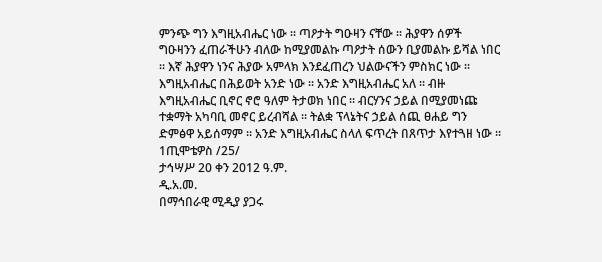ምንጭ ግን እግዚአብሔር ነው ። ጣዖታት ግዑዛን ናቸው ። ሕያዋን ሰዎች ግዑዛንን ፈጠራችሁን ብለው ከሚያመልኩ ጣዖታት ሰውን ቢያመልኩ ይሻል ነበር ። እኛ ሕያዋን ነንና ሕያው አምላክ እንደፈጠረን ህልውናችን ምስክር ነው ። እግዚአብሔር በሕይወት አንድ ነው ። አንድ እግዚአብሔር አለ ። ብዙ እግዚአብሔር ቢኖር ኖሮ ዓለም ትታወክ ነበር ። ብርሃንና ኃይል በሚያመነጩ ተቋማት አካባቢ መኖር ይረብሻል ። ትልቋ ፕላኔትና ኃይል ሰጪ ፀሐይ ግን ድምፅዋ አይሰማም ። አንድ እግዚአብሔር ስላለ ፍጥረት በጸጥታ እየተጓዘ ነው ።
1ጢሞቴዎስ /25/
ታኅሣሥ 20 ቀን 2012 ዓ.ም.
ዲ.አ.መ.
በማኅበራዊ ሚዲያ ያጋሩ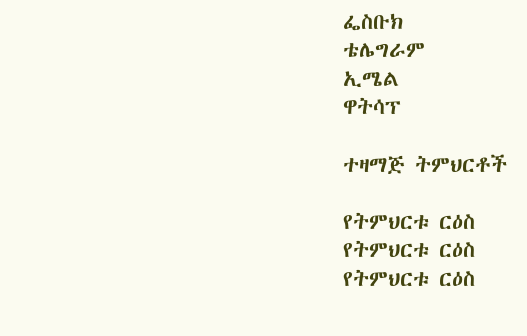ፌስቡክ
ቴሌግራም
ኢሜል
ዋትሳፕ

ተዛማጅ ትምህርቶች

የትምህርቱ ርዕስ
የትምህርቱ ርዕስ
የትምህርቱ ርዕስ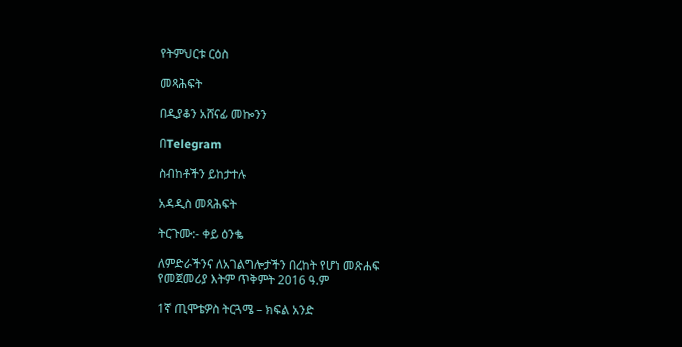የትምህርቱ ርዕስ

መጻሕፍት

በዲያቆን አሸናፊ መኰንን

በTelegram

ስብከቶችን ይከታተሉ

አዳዲስ መጻሕፍት

ትርጉሙ:- ቀይ ዕንቈ

ለምድራችንና ለአገልግሎታችን በረከት የሆነ መጽሐፍ
የመጀመሪያ እትም ጥቅምት 2016 ዓ.ም

1ኛ ጢሞቴዎስ ትርጓሜ – ክፍል አንድ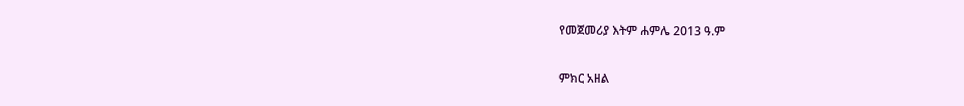የመጀመሪያ እትም ሐምሌ 2013 ዓ.ም

ምክር አዘል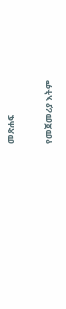መጽሐፍ

የመጀመሪያ እትም